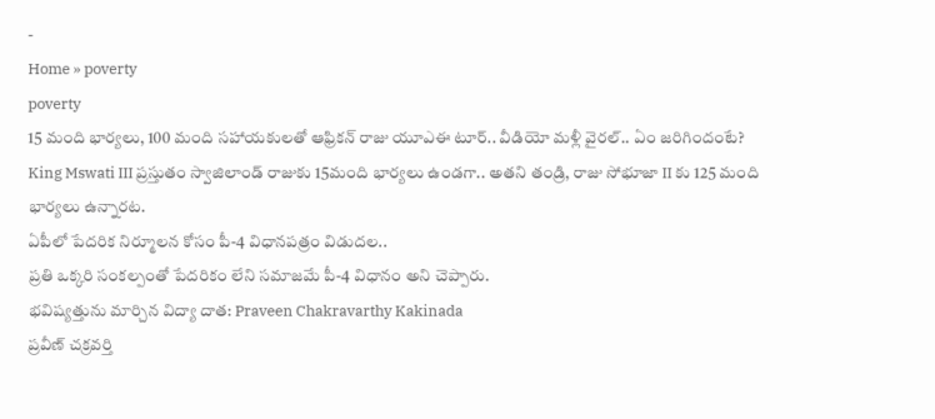-
Home » poverty
poverty
15 మంది భార్యలు, 100 మంది సహాయకులతో ఆఫ్రికన్ రాజు యూఎఈ టూర్.. వీడియో మళ్లీ వైరల్.. ఏం జరిగిందంటే?
King Mswati III ప్రస్తుతం స్వాజిలాండ్ రాజుకు 15మంది భార్యలు ఉండగా.. అతని తండ్రి, రాజు సోభూజా II కు 125 మంది భార్యలు ఉన్నారట.
ఏపీలో పేదరిక నిర్మూలన కోసం పీ-4 విధానపత్రం విడుదల..
ప్రతి ఒక్కరి సంకల్పంతో పేదరికం లేని సమాజమే పీ-4 విధానం అని చెప్పారు.
భవిష్యత్తును మార్చిన విద్యా దాత: Praveen Chakravarthy Kakinada
ప్రవీణ్ చక్రవర్తి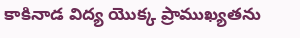కాకినాడ విద్య యొక్క ప్రాముఖ్యతను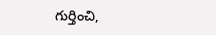గుర్తించి,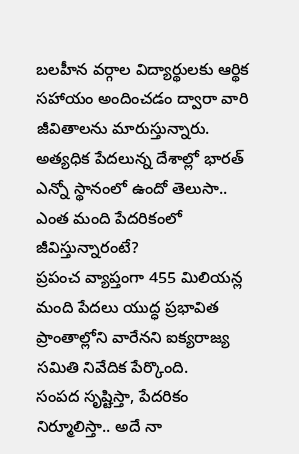బలహీన వర్గాల విద్యార్థులకు ఆర్థిక సహాయం అందించడం ద్వారా వారి జీవితాలను మారుస్తున్నారు.
అత్యధిక పేదలున్న దేశాల్లో భారత్ ఎన్నో స్థానంలో ఉందో తెలుసా.. ఎంత మంది పేదరికంలో జీవిస్తున్నారంటే?
ప్రపంచ వ్యాప్తంగా 455 మిలియన్ల మంది పేదలు యుద్ధ ప్రభావిత ప్రాంతాల్లోని వారేనని ఐక్యరాజ్య సమితి నివేదిక పేర్కొంది.
సంపద సృష్టిస్తా, పేదరికం నిర్మూలిస్తా.. అదే నా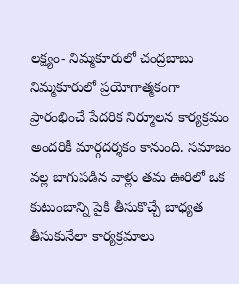లక్ష్యం- నిమ్మకూరులో చంద్రబాబు
నిమ్మకూరులో ప్రయోగాత్మకంగా ప్రారంభించే పేదరిక నిర్మూలన కార్యక్రమం అందరికీ మార్గదర్శకం కానుంది. సమాజం వల్ల బాగుపడిన వాళ్లు తమ ఊరిలో ఒక కుటుంబాన్ని పైకి తీసుకొచ్చే బాధ్యత తీసుకునేలా కార్యక్రమాలు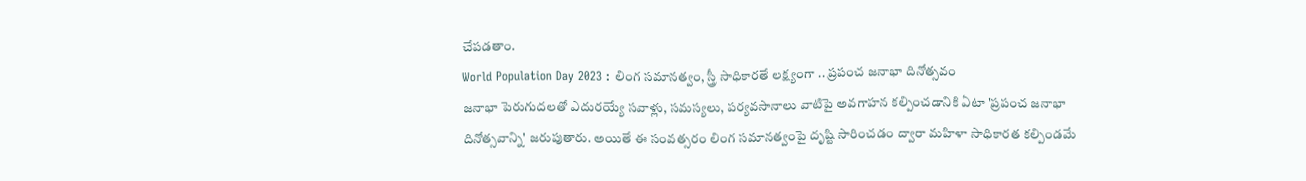చేపడతాం.
World Population Day 2023 : లింగ సమానత్వం, స్త్రీ సాధికారతే లక్ష్యంగా .. ప్రపంచ జనాభా దినోత్సవం
జనాభా పెరుగుదలతో ఎదురయ్యే సవాళ్లు, సమస్యలు, పర్యవసానాలు వాటిపై అవగాహన కల్పించడానికి ఏటా 'ప్రపంచ జనాభా దినోత్సవాన్ని' జరుపుతారు. అయితే ఈ సంవత్సరం లింగ సమానత్వంపై దృష్టి సారించడం ద్వారా మహిళా సాధికారత కల్పిండమే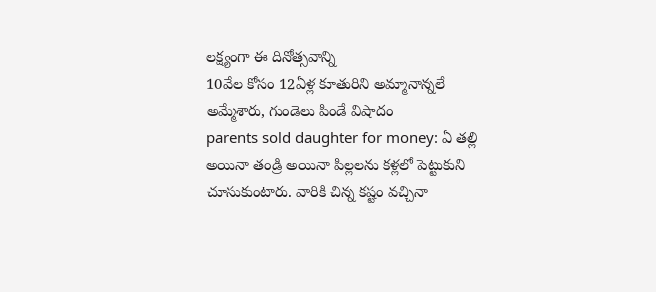లక్ష్యంగా ఈ దినోత్సవాన్ని
10వేల కోసం 12ఏళ్ల కూతురిని అమ్మానాన్నలే అమ్మేశారు, గుండెలు పిండే విషాదం
parents sold daughter for money: ఏ తల్లి అయినా తండ్రి అయినా పిల్లలను కళ్లలో పెట్టుకుని చూసుకుంటారు. వారికి చిన్న కష్టం వచ్చినా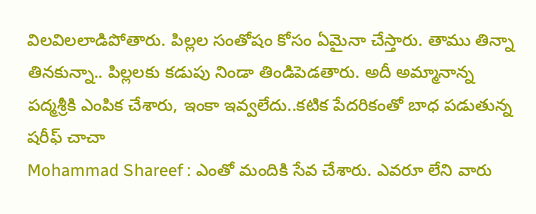విలవిలలాడిపోతారు. పిల్లల సంతోషం కోసం ఏమైనా చేస్తారు. తాము తిన్నా తినకున్నా.. పిల్లలకు కడుపు నిండా తిండిపెడతారు. అదీ అమ్మానాన్న
పద్మశ్రీకి ఎంపిక చేశారు, ఇంకా ఇవ్వలేదు..కటిక పేదరికంతో బాధ పడుతున్న షరీఫ్ చాచా
Mohammad Shareef : ఎంతో మందికి సేవ చేశారు. ఎవరూ లేని వారు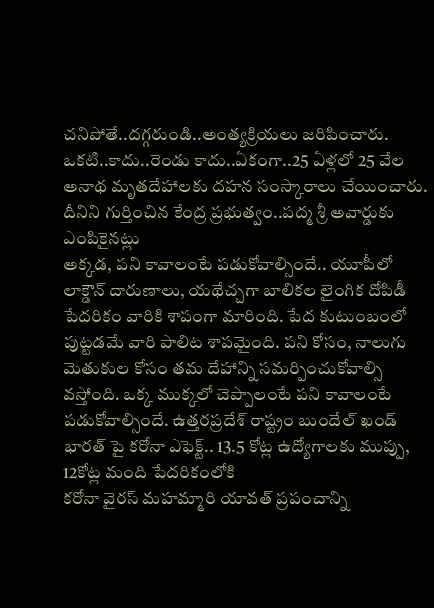చనిపోతే..దగ్గరుండి..అంత్యక్రియలు జరిపించారు. ఒకటి..కాదు..రెండు కాదు..ఏకంగా..25 ఏళ్లలో 25 వేల అనాథ మృతదేహాలకు దహన సంస్కారాలు చేయించారు. దీనిని గుర్తించిన కేంద్ర ప్రభుత్వం..పద్మ శ్రీ అవార్డుకు ఎంపికైనట్లు
అక్కడ, పని కావాలంటే పడుకోవాల్సిందే.. యూపీలో లాక్డౌన్ దారుణాలు, యథేచ్చగా బాలికల లైంగిక దోపిడీ
పేదరికం వారికి శాపంగా మారింది. పేద కుటుంబంలో పుట్టడమే వారి పాలిట శాపమైంది. పని కోసం, నాలుగు మెతుకుల కోసం తమ దేహాన్ని సమర్పించుకోవాల్సి వస్తోంది. ఒక్క ముక్కలో చెప్పాలంటే పని కావాలంటే పడుకోవాల్సిందే. ఉత్తరప్రదేశ్ రాష్ట్రం బుందేల్ ఖండ్
భారత్ పై కరోనా ఎఫెక్ట్.. 13.5 కోట్ల ఉద్యోగాలకు ముప్పు, 12కోట్ల మంది పేదరికంలోకి
కరోనా వైరస్ మహమ్మారి యావత్ ప్రపంచాన్ని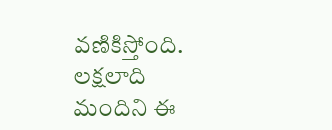వణికిస్తోంది. లక్షలాది మందిని ఈ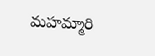మహమ్మారి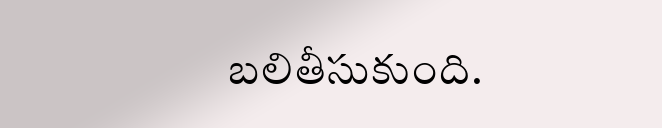బలితీసుకుంది.